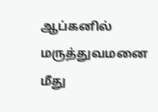ஆப்கனில் மருத்துவமனை மீது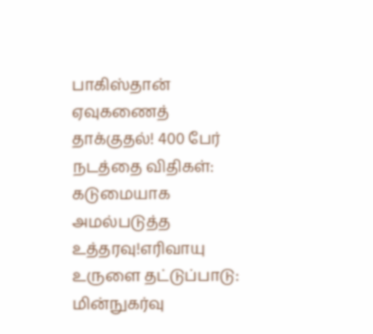பாகிஸ்தான் ஏவுகணைத் தாக்குதல்! 400 பேர் நடத்தை விதிகள்: கடுமையாக அமல்படுத்த உத்தரவு!எரிவாயு உருளை தட்டுப்பாடு: மின்நுகர்வு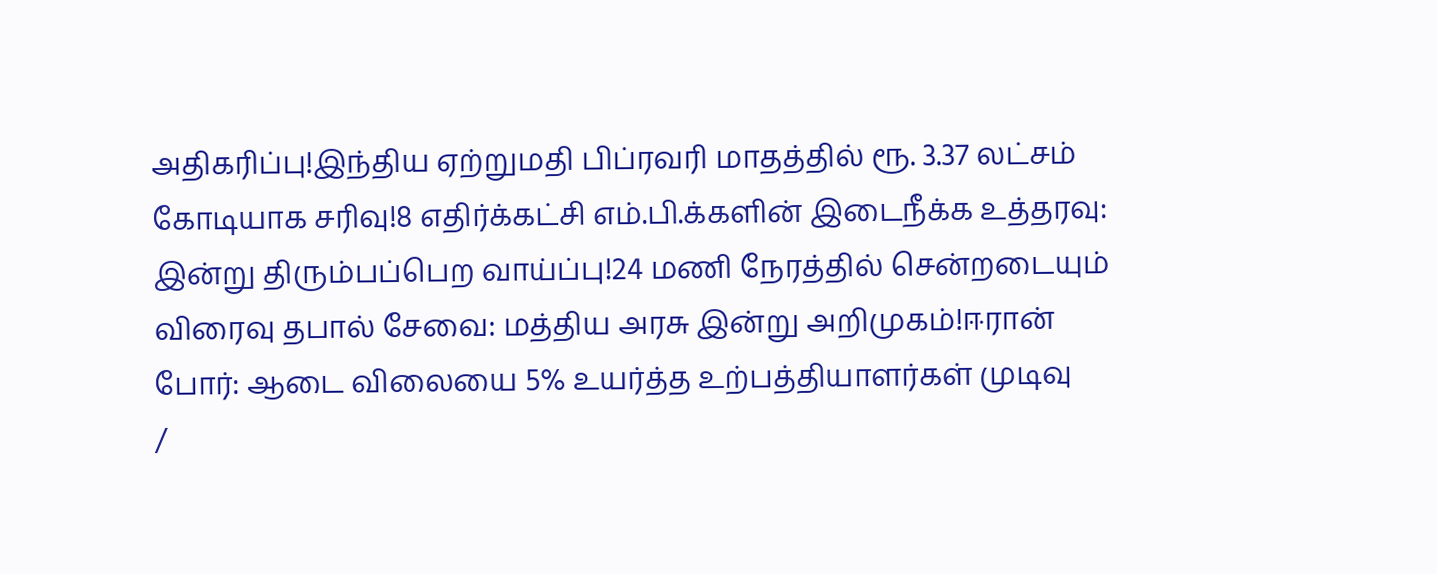அதிகரிப்பு!இந்திய ஏற்றுமதி பிப்ரவரி மாதத்தில் ரூ. 3.37 லட்சம் கோடியாக சரிவு!8 எதிர்க்கட்சி எம்.பி.க்களின் இடைநீக்க உத்தரவு: இன்று திரும்பப்பெற வாய்ப்பு!24 மணி நேரத்தில் சென்றடையும் விரைவு தபால் சேவை: மத்திய அரசு இன்று அறிமுகம்!ஈரான் போர்: ஆடை விலையை 5% உயர்த்த உற்பத்தியாளர்கள் முடிவு
/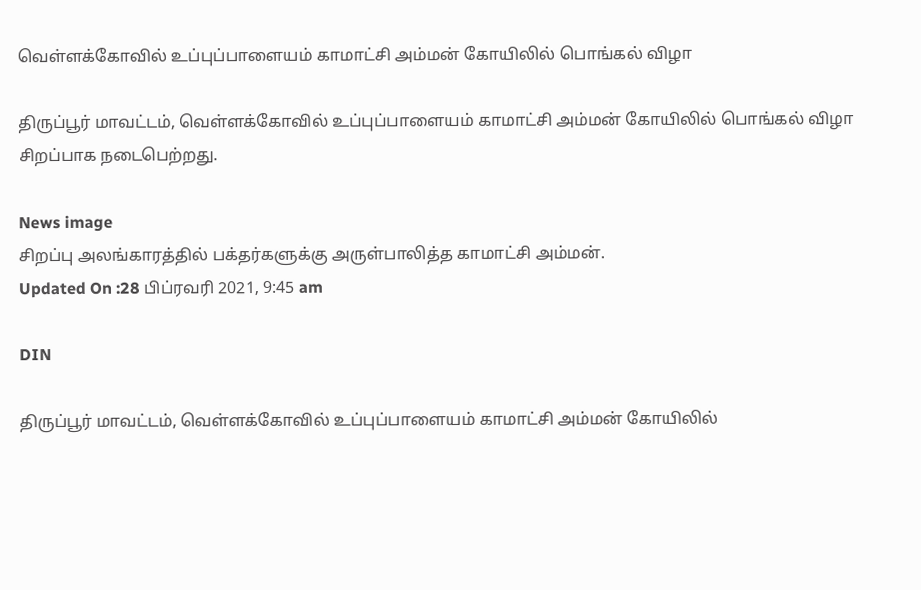வெள்ளக்கோவில் உப்புப்பாளையம் காமாட்சி அம்மன் கோயிலில் பொங்கல் விழா

திருப்பூர் மாவட்டம், வெள்ளக்கோவில் உப்புப்பாளையம் காமாட்சி அம்மன் கோயிலில் பொங்கல் விழா சிறப்பாக நடைபெற்றது.

News image
சிறப்பு அலங்காரத்தில் பக்தர்களுக்கு அருள்பாலித்த காமாட்சி அம்மன்.
Updated On :28 பிப்ரவரி 2021, 9:45 am

DIN

திருப்பூர் மாவட்டம், வெள்ளக்கோவில் உப்புப்பாளையம் காமாட்சி அம்மன் கோயிலில்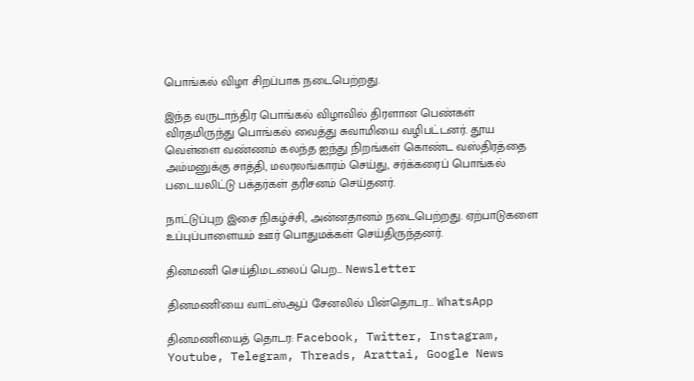பொங்கல் விழா சிறப்பாக நடைபெற்றது.

இந்த வருடாந்திர பொங்கல் விழாவில் திரளான பெண்கள் விரதமிருந்து பொங்கல் வைத்து சுவாமியை வழிபட்டனர். தூய வெள்ளை வண்ணம் கலந்த ஐந்து நிறங்கள் கொண்ட வஸ்திரத்தை அம்மனுக்கு சாத்தி, மலரலங்காரம் செய்து, சர்க்கரைப் பொங்கல் படையலிட்டு பக்தர்கள் தரிசனம் செய்தனர்.

நாட்டுப்புற இசை நிகழ்ச்சி, அன்னதானம் நடைபெற்றது. ஏற்பாடுகளை உப்புப்பாளையம் ஊர் பொதுமக்கள் செய்திருந்தனர்.

தினமணி செய்திமடலைப் பெற... Newsletter

தினமணி'யை வாட்ஸ்ஆப் சேனலில் பின்தொடர... WhatsApp

தினமணியைத் தொடர: Facebook, Twitter, Instagram, Youtube, Telegram, Threads, Arattai, Google News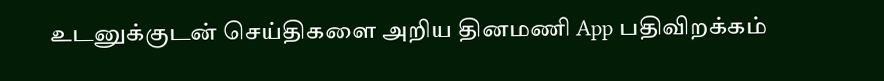உடனுக்குடன் செய்திகளை அறிய தினமணி App பதிவிறக்கம்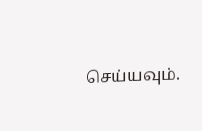செய்யவும்.